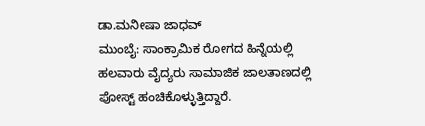ಡಾ.ಮನೀಷಾ ಜಾಧವ್
ಮುಂಬೈ: ಸಾಂಕ್ರಾಮಿಕ ರೋಗದ ಹಿನ್ನೆಯಲ್ಲಿ ಹಲವಾರು ವೈದ್ಯರು ಸಾಮಾಜಿಕ ಜಾಲತಾಣದಲ್ಲಿ ಪೋಸ್ಟ್ ಹಂಚಿಕೊಳ್ಳುತ್ತಿದ್ದಾರೆ.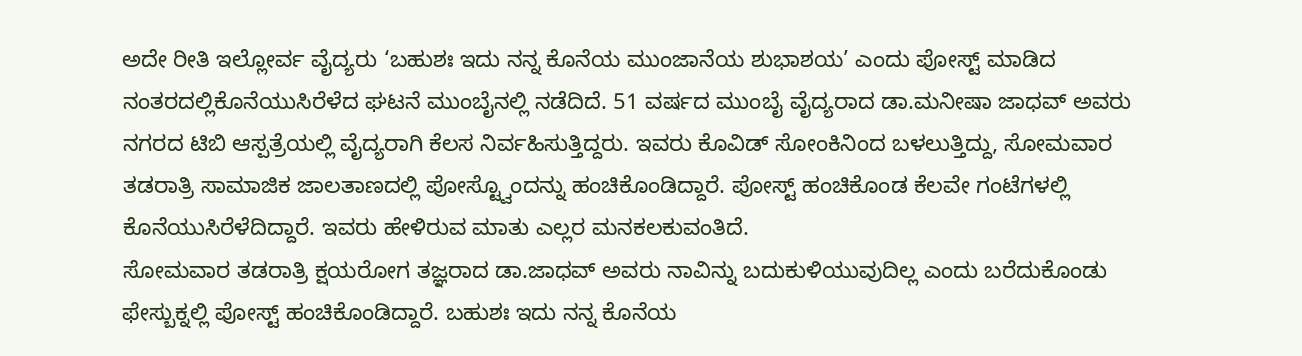ಅದೇ ರೀತಿ ಇಲ್ಲೋರ್ವ ವೈದ್ಯರು ‘ಬಹುಶಃ ಇದು ನನ್ನ ಕೊನೆಯ ಮುಂಜಾನೆಯ ಶುಭಾಶಯ’ ಎಂದು ಪೋಸ್ಟ್ ಮಾಡಿದ ನಂತರದಲ್ಲಿಕೊನೆಯುಸಿರೆಳೆದ ಘಟನೆ ಮುಂಬೈನಲ್ಲಿ ನಡೆದಿದೆ. 51 ವರ್ಷದ ಮುಂಬೈ ವೈದ್ಯರಾದ ಡಾ.ಮನೀಷಾ ಜಾಧವ್ ಅವರು ನಗರದ ಟಿಬಿ ಆಸ್ಪತ್ರೆಯಲ್ಲಿ ವೈದ್ಯರಾಗಿ ಕೆಲಸ ನಿರ್ವಹಿಸುತ್ತಿದ್ದರು. ಇವರು ಕೊವಿಡ್ ಸೋಂಕಿನಿಂದ ಬಳಲುತ್ತಿದ್ದು, ಸೋಮವಾರ ತಡರಾತ್ರಿ ಸಾಮಾಜಿಕ ಜಾಲತಾಣದಲ್ಲಿ ಪೋಸ್ಟ್ವೊಂದನ್ನು ಹಂಚಿಕೊಂಡಿದ್ದಾರೆ. ಪೋಸ್ಟ್ ಹಂಚಿಕೊಂಡ ಕೆಲವೇ ಗಂಟೆಗಳಲ್ಲಿ ಕೊನೆಯುಸಿರೆಳೆದಿದ್ದಾರೆ. ಇವರು ಹೇಳಿರುವ ಮಾತು ಎಲ್ಲರ ಮನಕಲಕುವಂತಿದೆ.
ಸೋಮವಾರ ತಡರಾತ್ರಿ ಕ್ಷಯರೋಗ ತಜ್ಞರಾದ ಡಾ.ಜಾಧವ್ ಅವರು ನಾವಿನ್ನು ಬದುಕುಳಿಯುವುದಿಲ್ಲ ಎಂದು ಬರೆದುಕೊಂಡು ಫೇಸ್ಬುಕ್ನಲ್ಲಿ ಪೋಸ್ಟ್ ಹಂಚಿಕೊಂಡಿದ್ದಾರೆ. ಬಹುಶಃ ಇದು ನನ್ನ ಕೊನೆಯ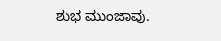ಶುಭ ಮುಂಜಾವು.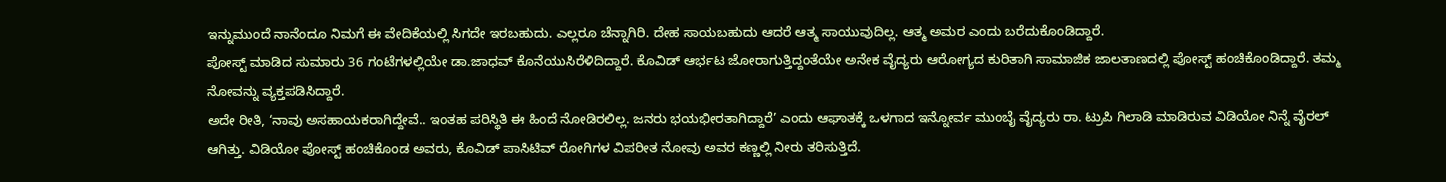ಇನ್ನುಮುಂದೆ ನಾನೆಂದೂ ನಿಮಗೆ ಈ ವೇದಿಕೆಯಲ್ಲಿ ಸಿಗದೇ ಇರಬಹುದು. ಎಲ್ಲರೂ ಚೆನ್ನಾಗಿರಿ. ದೇಹ ಸಾಯಬಹುದು ಆದರೆ ಆತ್ಮ ಸಾಯುವುದಿಲ್ಲ. ಆತ್ಮ ಅಮರ ಎಂದು ಬರೆದುಕೊಂಡಿದ್ದಾರೆ.
ಪೋಸ್ಟ್ ಮಾಡಿದ ಸುಮಾರು 36 ಗಂಟೆಗಳಲ್ಲಿಯೇ ಡಾ.ಜಾಧವ್ ಕೊನೆಯುಸಿರೆಳಿದಿದ್ದಾರೆ. ಕೊವಿಡ್ ಆರ್ಭಟ ಜೋರಾಗುತ್ತಿದ್ದಂತೆಯೇ ಅನೇಕ ವೈದ್ಯರು ಆರೋಗ್ಯದ ಕುರಿತಾಗಿ ಸಾಮಾಜಿಕ ಜಾಲತಾಣದಲ್ಲಿ ಪೋಸ್ಟ್ ಹಂಚಿಕೊಂಡಿದ್ದಾರೆ. ತಮ್ಮ ನೋವನ್ನು ವ್ಯಕ್ತಪಡಿಸಿದ್ದಾರೆ.
ಅದೇ ರೀತಿ, ‘ನಾವು ಅಸಹಾಯಕರಾಗಿದ್ದೇವೆ.. ಇಂತಹ ಪರಿಸ್ಥಿತಿ ಈ ಹಿಂದೆ ನೋಡಿರಲಿಲ್ಲ. ಜನರು ಭಯಭೀರತಾಗಿದ್ದಾರೆ’ ಎಂದು ಆಘಾತಕ್ಕೆ ಒಳಗಾದ ಇನ್ನೋರ್ವ ಮುಂಬೈ ವೈದ್ಯರು ರಾ. ಟ್ರುಪಿ ಗಿಲಾಡಿ ಮಾಡಿರುವ ವಿಡಿಯೋ ನಿನ್ನೆ ವೈರಲ್ ಆಗಿತ್ತು. ವಿಡಿಯೋ ಪೋಸ್ಟ್ ಹಂಚಿಕೊಂಡ ಅವರು, ಕೊವಿಡ್ ಪಾಸಿಟಿವ್ ರೋಗಿಗಳ ವಿಪರೀತ ನೋವು ಅವರ ಕಣ್ಣಲ್ಲಿ ನೀರು ತರಿಸುತ್ತಿದೆ.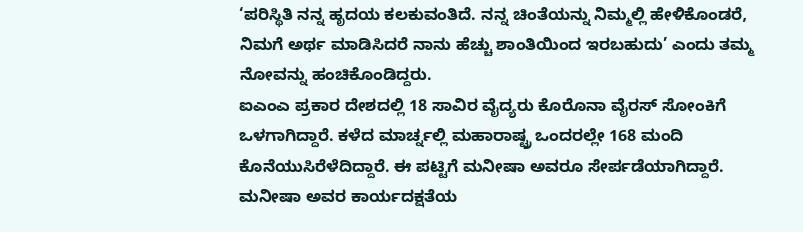‘ಪರಿಸ್ಥಿತಿ ನನ್ನ ಹೃದಯ ಕಲಕುವಂತಿದೆ. ನನ್ನ ಚಿಂತೆಯನ್ನು ನಿಮ್ಮಲ್ಲಿ ಹೇಳಿಕೊಂಡರೆ, ನಿಮಗೆ ಅರ್ಥ ಮಾಡಿಸಿದರೆ ನಾನು ಹೆಚ್ಚು ಶಾಂತಿಯಿಂದ ಇರಬಹುದು’ ಎಂದು ತಮ್ಮ ನೋವನ್ನು ಹಂಚಿಕೊಂಡಿದ್ದರು.
ಐಎಂಎ ಪ್ರಕಾರ ದೇಶದಲ್ಲಿ 18 ಸಾವಿರ ವೈದ್ಯರು ಕೊರೊನಾ ವೈರಸ್ ಸೋಂಕಿಗೆ ಒಳಗಾಗಿದ್ದಾರೆ. ಕಳೆದ ಮಾರ್ಚ್ನಲ್ಲಿ ಮಹಾರಾಷ್ಟ್ರ ಒಂದರಲ್ಲೇ 168 ಮಂದಿ ಕೊನೆಯುಸಿರೆಳೆದಿದ್ದಾರೆ. ಈ ಪಟ್ಟಿಗೆ ಮನೀಷಾ ಅವರೂ ಸೇರ್ಪಡೆಯಾಗಿದ್ದಾರೆ. ಮನೀಷಾ ಅವರ ಕಾರ್ಯದಕ್ಷತೆಯ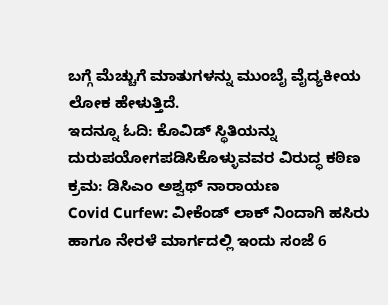ಬಗ್ಗೆ ಮೆಚ್ಚುಗೆ ಮಾತುಗಳನ್ನು ಮುಂಬೈ ವೈದ್ಯಕೀಯ ಲೋಕ ಹೇಳುತ್ತಿದೆ.
ಇದನ್ನೂ ಓದಿ: ಕೊವಿಡ್ ಸ್ಥಿತಿಯನ್ನು ದುರುಪಯೋಗಪಡಿಸಿಕೊಳ್ಳುವವರ ವಿರುದ್ಧ ಕಠಿಣ ಕ್ರಮ: ಡಿಸಿಎಂ ಅಶ್ವಥ್ ನಾರಾಯಣ
Covid Curfew: ವೀಕೆಂಡ್ ಲಾಕ್ ನಿಂದಾಗಿ ಹಸಿರು ಹಾಗೂ ನೇರಳೆ ಮಾರ್ಗದಲ್ಲಿ ಇಂದು ಸಂಜೆ 6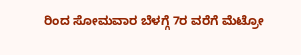ರಿಂದ ಸೋಮವಾರ ಬೆಳಗ್ಗೆ 7ರ ವರೆಗೆ ಮೆಟ್ರೋ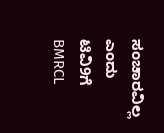ಸಂಚಾರವಿಲ್ಲ ಎಂದು ಟಿವಿ9ಗೆ BMRCL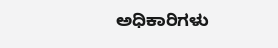ಅಧಿಕಾರಿಗಳು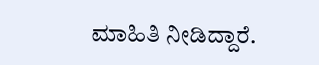ಮಾಹಿತಿ ನೀಡಿದ್ದಾರೆ.